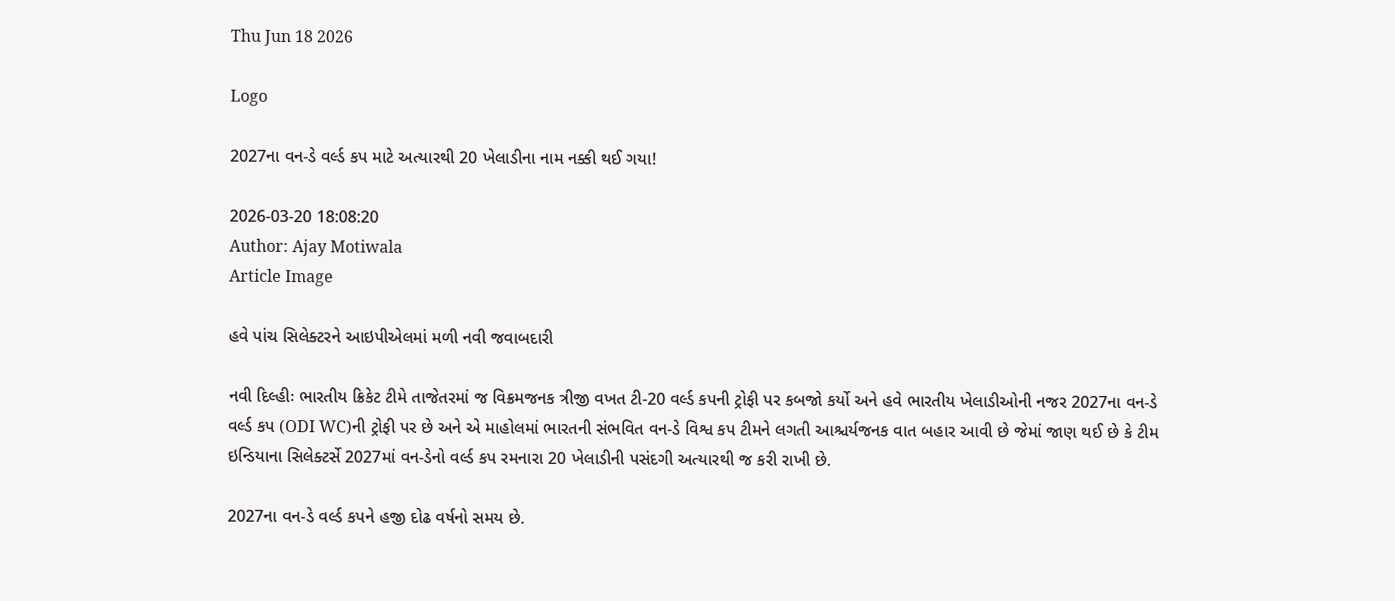Thu Jun 18 2026

Logo

2027ના વન-ડે વર્લ્ડ કપ માટે અત્યારથી 20 ખેલાડીના નામ નક્કી થઈ ગયા!

2026-03-20 18:08:20
Author: Ajay Motiwala
Article Image

હવે પાંચ સિલેક્ટરને આઇપીએલમાં મળી નવી જવાબદારી

નવી દિલ્હીઃ ભારતીય ક્રિકેટ ટીમે તાજેતરમાં જ વિક્રમજનક ત્રીજી વખત ટી-20 વર્લ્ડ કપની ટ્રોફી પર કબજો કર્યો અને હવે ભારતીય ખેલાડીઓની નજર 2027ના વન-ડે વર્લ્ડ કપ (ODI WC)ની ટ્રોફી પર છે અને એ માહોલમાં ભારતની સંભવિત વન-ડે વિશ્વ કપ ટીમને લગતી આશ્ચર્યજનક વાત બહાર આવી છે જેમાં જાણ થઈ છે કે ટીમ ઇન્ડિયાના સિલેક્ટર્સે 2027માં વન-ડેનો વર્લ્ડ કપ રમનારા 20 ખેલાડીની પસંદગી અત્યારથી જ કરી રાખી છે.

2027ના વન-ડે વર્લ્ડ કપને હજી દોઢ વર્ષનો સમય છે.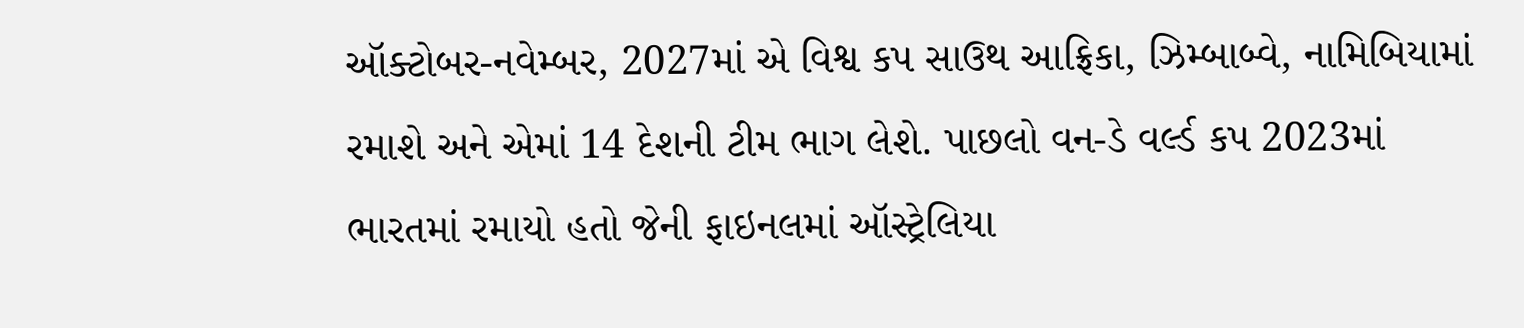ઑક્ટોબર-નવેમ્બર, 2027માં એ વિશ્વ કપ સાઉથ આફ્રિકા, ઝિમ્બાબ્વે, નામિબિયામાં રમાશે અને એમાં 14 દેશની ટીમ ભાગ લેશે. પાછલો વન-ડે વર્લ્ડ કપ 2023માં ભારતમાં રમાયો હતો જેની ફાઇનલમાં ઑસ્ટ્રેલિયા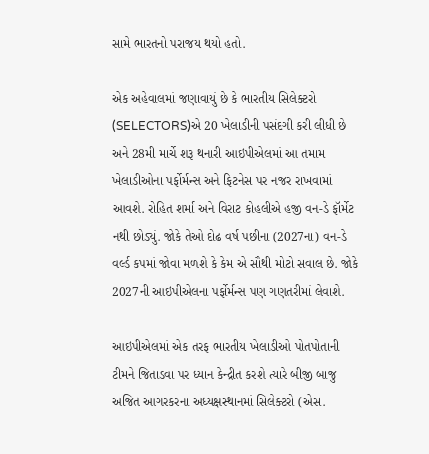સામે ભારતનો પરાજય થયો હતો.

એક અહેવાલમાં જણાવાયું છે કે ભારતીય સિલેક્ટરો (SELECTORS)એ 20 ખેલાડીની પસંદગી કરી લીધી છે અને 28મી માર્ચે શરૂ થનારી આઇપીએલમાં આ તમામ ખેલાડીઓના પર્ફોર્મન્સ અને ફિટનેસ પર નજર રાખવામાં આવશે. રોહિત શર્મા અને વિરાટ કોહલીએ હજી વન-ડે ફૉર્મેટ નથી છોડ્યું. જોકે તેઓ દોઢ વર્ષ પછીના (2027ના) વન-ડે વર્લ્ડ કપમાં જોવા મળશે કે કેમ એ સૌથી મોટો સવાલ છે. જોકે 2027ની આઇપીએલના પર્ફોર્મન્સ પણ ગણતરીમાં લેવાશે.

આઇપીએલમાં એક તરફ ભારતીય ખેલાડીઓ પોતપોતાની ટીમને જિતાડવા પર ધ્યાન કેન્દ્રીત કરશે ત્યારે બીજી બાજુ અજિત આગરકરના અધ્યક્ષસ્થાનમાં સિલેક્ટરો (એસ.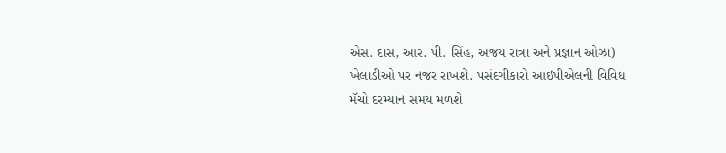એસ. દાસ, આર. પી. સિંહ, અજય રાત્રા અને પ્રજ્ઞાન ઓઝા) ખેલાડીઓ પર નજર રાખશે. પસંદગીકારો આઇપીએલની વિવિધ મૅચો દરમ્યાન સમય મળશે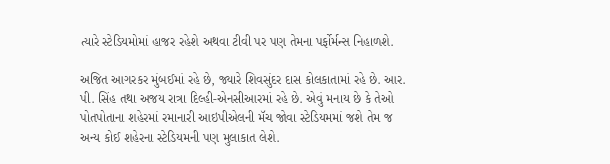ત્યારે સ્ટેડિયમોમાં હાજર રહેશે અથવા ટીવી પર પણ તેમના પર્ફોર્મન્સ નિહાળશે.

અજિત આગરકર મુંબઈમાં રહે છે, જ્યારે શિવસુંદર દાસ કોલકાતામાં રહે છે. આર. પી. સિંહ તથા અજય રાત્રા દિલ્હી-એનસીઆરમાં રહે છે. એવું મનાય છે કે તેઓ પોતપોતાના શહેરમાં રમાનારી આઇપીએલની મૅચ જોવા સ્ટેડિયમમાં જશે તેમ જ અન્ય કોઈ શહેરના સ્ટેડિયમની પણ મુલાકાત લેશે.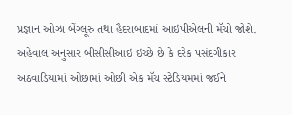પ્રજ્ઞાન ઓઝા બેંગ્લૂરુ તથા હૈદરાબાદમાં આઇપીએલની મૅચો જોશે. અહેવાલ અનુસાર બીસીસીઆઇ ઇચ્છે છે કે દરેક પસંદગીકાર અઠવાડિયામાં ઓછામાં ઓછી એક મૅચ સ્ટેડિયમમાં જઈને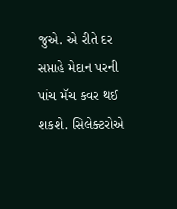જુએ. એ રીતે દર સપ્તાહે મેદાન પરની પાંચ મૅચ કવર થઈ શકશે. સિલેક્ટરોએ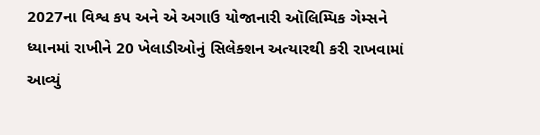2027ના વિશ્વ કપ અને એ અગાઉ યોજાનારી ઑલિમ્પિક ગેમ્સને ધ્યાનમાં રાખીને 20 ખેલાડીઓનું સિલેક્શન અત્યારથી કરી રાખવામાં આવ્યું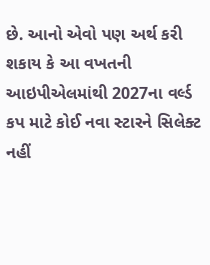છે. આનો એવો પણ અર્થ કરી શકાય કે આ વખતની આઇપીએલમાંથી 2027ના વર્લ્ડ કપ માટે કોઈ નવા સ્ટારને સિલેક્ટ નહીં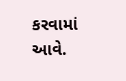કરવામાં આવે.